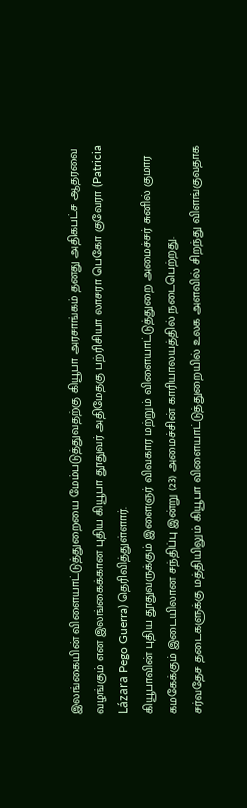இலங்கையின் விளையாட்டுத்துறையை மேம்படுத்துவதற்கு கியூபா அரசாங்கம் தனது அதிகபட்ச ஆதரவை வழங்கும் என இலங்கைக்கான புதிய கியூபா தூதுவர் அதிமேதகு பற்ரிசியா லாசரா பெகோ குவேரா (Patricia Lázara Pego Guerra) தெரிவித்துள்ளார்.
கியூபாவின் புதிய தூதுவருக்கும் இளைஞர் விவகார மற்றும் விளையாட்டுத்துறை அமைச்சர் சுனில் குமார கமகேக்கும் இடையிலான சந்திப்பு இன்று (23) அமைச்சின் காரியாலயத்தில் நடைபெற்றது.
சர்வதேச தடைகளுக்கு மத்தியிலும் கியூபா விளையாட்டுத்துறையில் உலக அளவில் சிறந்து விளங்குவதாக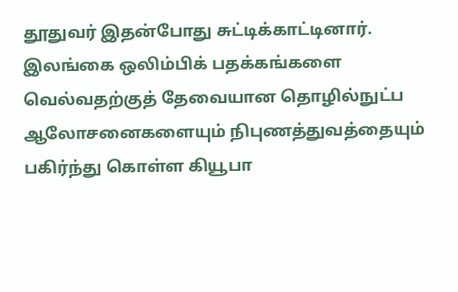தூதுவர் இதன்போது சுட்டிக்காட்டினார்.
இலங்கை ஒலிம்பிக் பதக்கங்களை வெல்வதற்குத் தேவையான தொழில்நுட்ப ஆலோசனைகளையும் நிபுணத்துவத்தையும் பகிர்ந்து கொள்ள கியூபா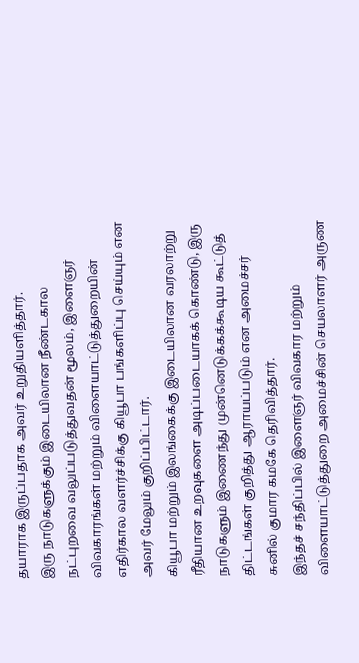தயாராக இருப்பதாக அவர் உறுதியளித்தார்.
இரு நாடுகளுக்கும் இடையிலான நீண்டகால நட்புறவை வலுப்படுத்துவதன் மூலம், இளைஞர் விவகாரங்கள் மற்றும் விளையாட்டுத்துறையின் எதிர்கால வளர்ச்சிக்கு கியூபா பங்களிப்பு செய்யும் என அவர் மேலும் குறிப்பிட்டார்.
கியூபா மற்றும் இலங்கைக்கு இடையிலான வரலாற்று ரீதியான உறவுகளை அடிப்படையாகக் கொண்டு, இரு நாடுகளும் இணைந்து முன்னெடுக்கக்கூடிய கூட்டுத் திட்டங்கள் குறித்து ஆராயப்படும் என அமைச்சர் சுனில் குமார கமகே தெரிவித்தார்.
இந்தச் சந்திப்பில் இளைஞர் விவகார மற்றும் விளையாட்டுத்துறை அமைச்சின் செயலாளர் அருண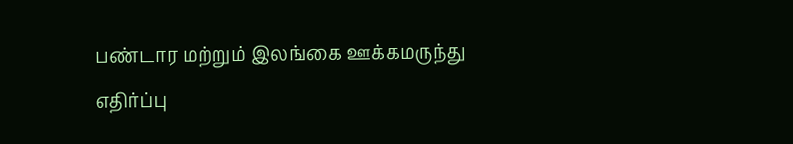பண்டார மற்றும் இலங்கை ஊக்கமருந்து எதிர்ப்பு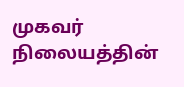முகவர் நிலையத்தின்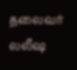தலைவர் லலீஷ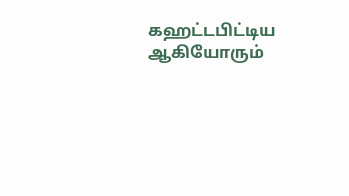கஹட்டபிட்டிய ஆகியோரும்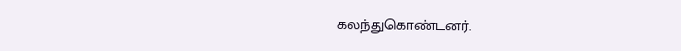கலந்துகொண்டனர்.